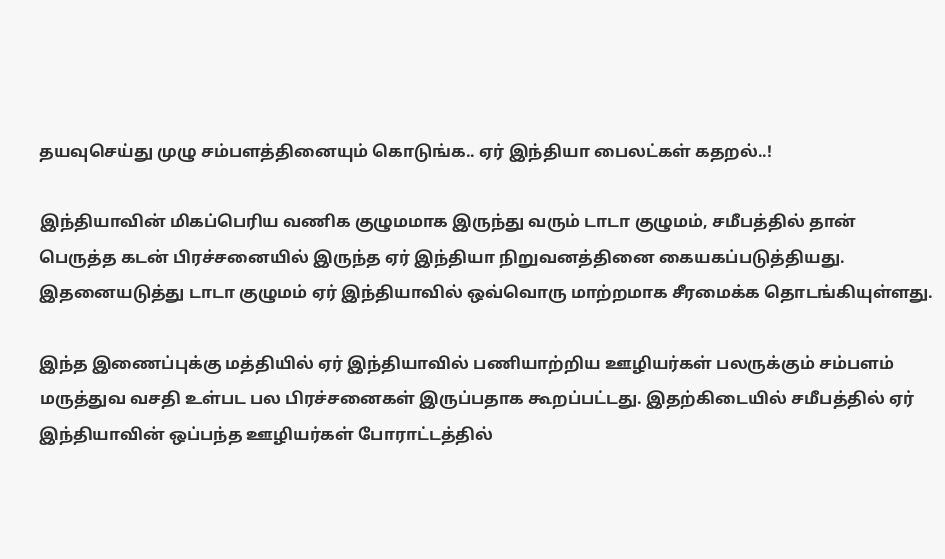தயவுசெய்து முழு சம்பளத்தினையும் கொடுங்க.. ஏர் இந்தியா பைலட்கள் கதறல்..!

இந்தியாவின் மிகப்பெரிய வணிக குழுமமாக இருந்து வரும் டாடா குழுமம், சமீபத்தில் தான் பெருத்த கடன் பிரச்சனையில் இருந்த ஏர் இந்தியா நிறுவனத்தினை கையகப்படுத்தியது. இதனையடுத்து டாடா குழுமம் ஏர் இந்தியாவில் ஒவ்வொரு மாற்றமாக சீரமைக்க தொடங்கியுள்ளது.

இந்த இணைப்புக்கு மத்தியில் ஏர் இந்தியாவில் பணியாற்றிய ஊழியர்கள் பலருக்கும் சம்பளம் மருத்துவ வசதி உள்பட பல பிரச்சனைகள் இருப்பதாக கூறப்பட்டது. இதற்கிடையில் சமீபத்தில் ஏர் இந்தியாவின் ஒப்பந்த ஊழியர்கள் போராட்டத்தில்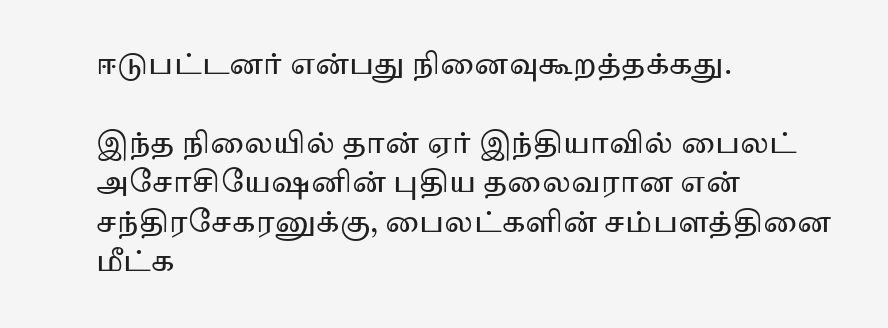ஈடுபட்டனர் என்பது நினைவுகூறத்தக்கது.

இந்த நிலையில் தான் ஏர் இந்தியாவில் பைலட் அசோசியேஷனின் புதிய தலைவரான என் சந்திரசேகரனுக்கு, பைலட்களின் சம்பளத்தினை மீட்க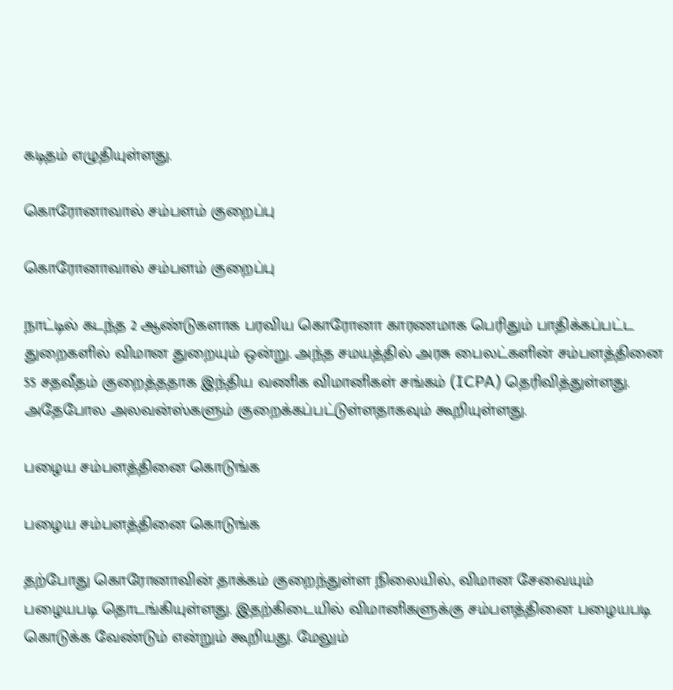கடிதம் எழுதியுள்ளது.

கொரோனாவால் சம்பளம் குறைப்பு

கொரோனாவால் சம்பளம் குறைப்பு

நாட்டில் கடந்த 2 ஆண்டுகளாக பரவிய கொரோனா காரணமாக பெரிதும் பாதிக்கப்பட்ட துறைகளில் விமான துறையும் ஒன்று. அந்த சமயத்தில் அரசு பைலட்களின் சம்பளத்தினை 55 சதவீதம் குறைத்ததாக இந்திய வணிக விமானிகள் சங்கம் (ICPA) தெரிவித்துள்ளது. அதேபோல அலவன்ஸ்களும் குறைக்கப்பட்டுள்ளதாகவும் கூறியுள்ளது.

பழைய சம்பளத்தினை கொடுங்க

பழைய சம்பளத்தினை கொடுங்க

தற்போது கொரோனாவின் தாக்கம் குறைந்துள்ள நிலையில், விமான சேவையும் பழையபடி தொடங்கியுள்ளது. இதற்கிடையில் விமானிகளுக்கு சம்பளத்தினை பழையபடி கொடுக்க வேண்டும் என்றும் கூறியது. மேலும்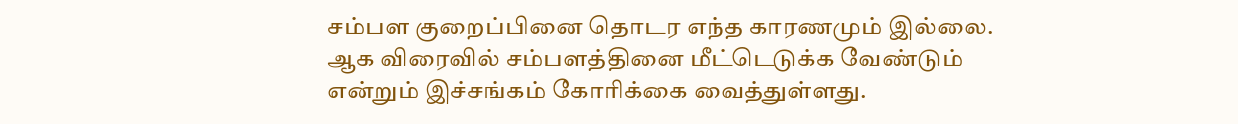சம்பள குறைப்பினை தொடர எந்த காரணமும் இல்லை. ஆக விரைவில் சம்பளத்தினை மீட்டெடுக்க வேண்டும் என்றும் இச்சங்கம் கோரிக்கை வைத்துள்ளது.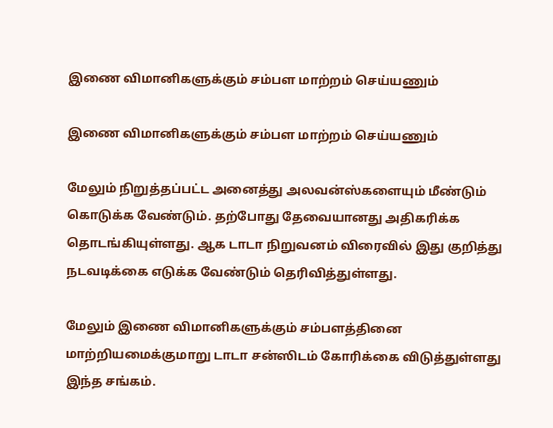இணை விமானிகளுக்கும் சம்பள மாற்றம் செய்யணும்

இணை விமானிகளுக்கும் சம்பள மாற்றம் செய்யணும்

மேலும் நிறுத்தப்பட்ட அனைத்து அலவன்ஸ்களையும் மீண்டும் கொடுக்க வேண்டும். தற்போது தேவையானது அதிகரிக்க தொடங்கியுள்ளது. ஆக டாடா நிறுவனம் விரைவில் இது குறித்து நடவடிக்கை எடுக்க வேண்டும் தெரிவித்துள்ளது.

மேலும் இணை விமானிகளுக்கும் சம்பளத்தினை மாற்றியமைக்குமாறு டாடா சன்ஸிடம் கோரிக்கை விடுத்துள்ளது இந்த சங்கம்.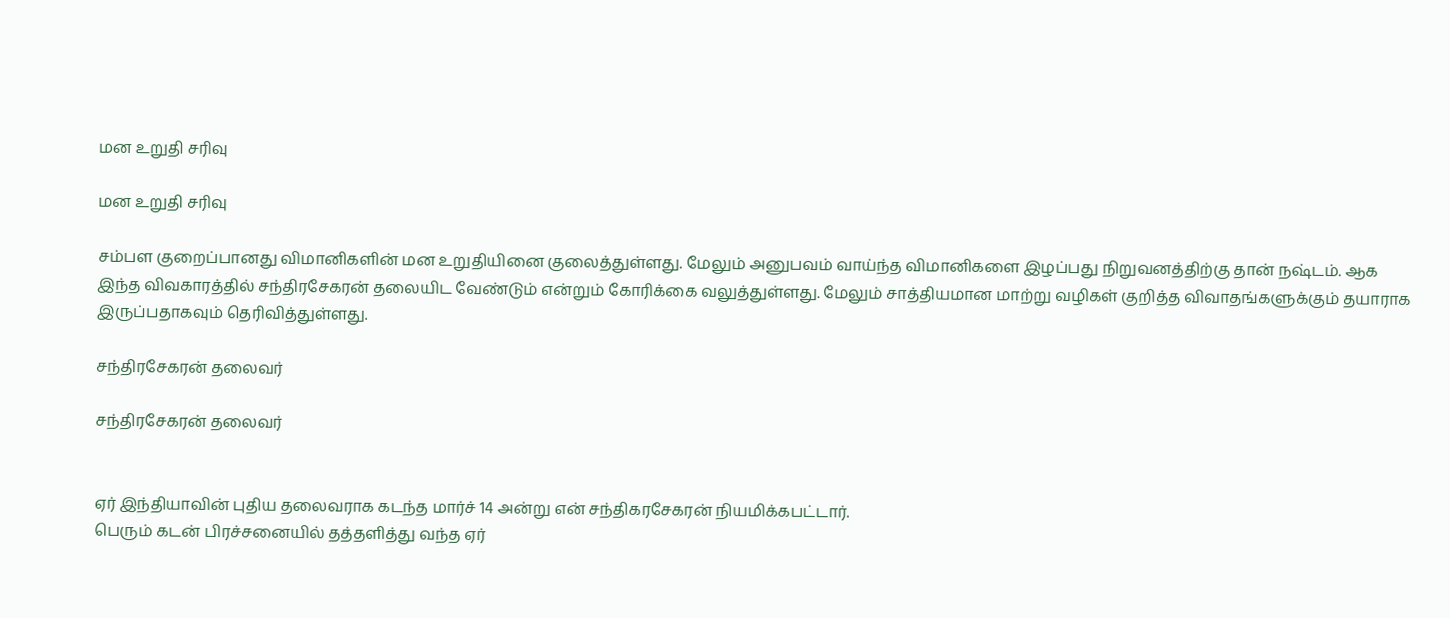மன உறுதி சரிவு

மன உறுதி சரிவு

சம்பள குறைப்பானது விமானிகளின் மன உறுதியினை குலைத்துள்ளது. மேலும் அனுபவம் வாய்ந்த விமானிகளை இழப்பது நிறுவனத்திற்கு தான் நஷ்டம். ஆக இந்த விவகாரத்தில் சந்திரசேகரன் தலையிட வேண்டும் என்றும் கோரிக்கை வலுத்துள்ளது. மேலும் சாத்தியமான மாற்று வழிகள் குறித்த விவாதங்களுக்கும் தயாராக இருப்பதாகவும் தெரிவித்துள்ளது.

சந்திரசேகரன் தலைவர்

சந்திரசேகரன் தலைவர்


ஏர் இந்தியாவின் புதிய தலைவராக கடந்த மார்ச் 14 அன்று என் சந்திகரசேகரன் நியமிக்கபட்டார்.
பெரும் கடன் பிரச்சனையில் தத்தளித்து வந்த ஏர்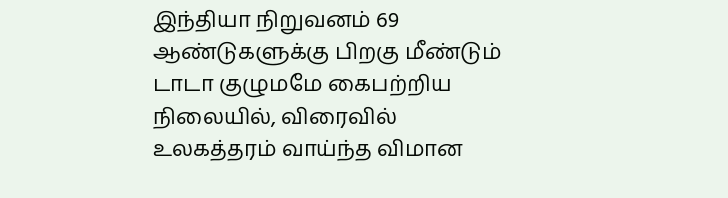இந்தியா நிறுவனம் 69 ஆண்டுகளுக்கு பிறகு மீண்டும் டாடா குழுமமே கைபற்றிய நிலையில், விரைவில் உலகத்தரம் வாய்ந்த விமான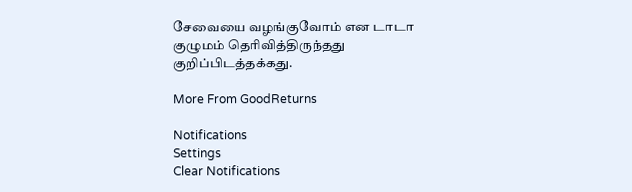சேவையை வழங்குவோம் என டாடா குழுமம் தெரிவித்திருந்தது குறிப்பிடத்தக்கது.

More From GoodReturns

Notifications
Settings
Clear Notifications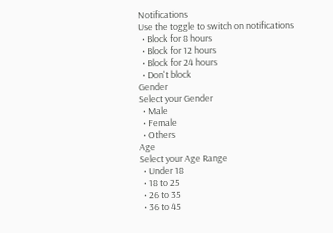Notifications
Use the toggle to switch on notifications
  • Block for 8 hours
  • Block for 12 hours
  • Block for 24 hours
  • Don't block
Gender
Select your Gender
  • Male
  • Female
  • Others
Age
Select your Age Range
  • Under 18
  • 18 to 25
  • 26 to 35
  • 36 to 45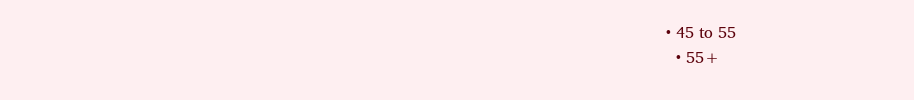• 45 to 55
  • 55+